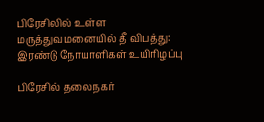பிரேசிலில் உள்ள மருத்துவமனையில் தீ விபத்து: இரண்டு நோயாளிகள் உயிரிழப்பு

பிரேசில் தலைநகர்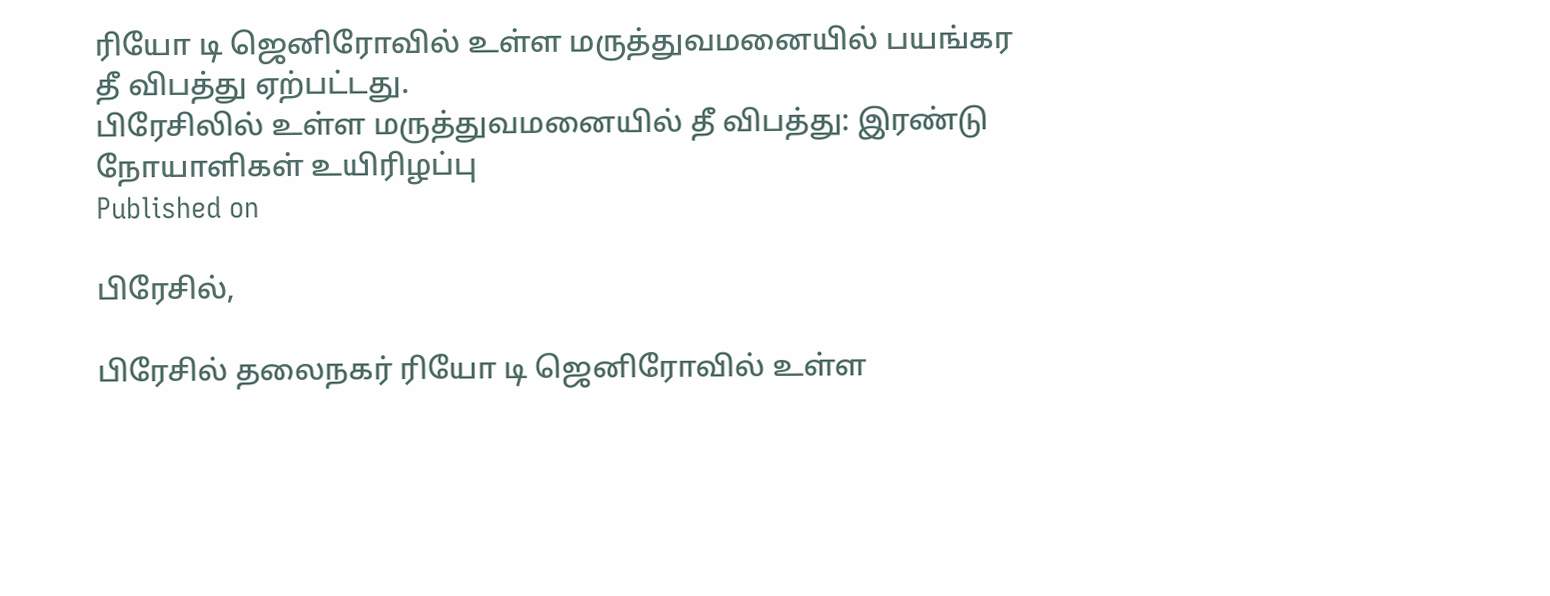ரியோ டி ஜெனிரோவில் உள்ள மருத்துவமனையில் பயங்கர தீ விபத்து ஏற்பட்டது.
பிரேசிலில் உள்ள மருத்துவமனையில் தீ விபத்து: இரண்டு நோயாளிகள் உயிரிழப்பு
Published on

பிரேசில்,

பிரேசில் தலைநகர் ரியோ டி ஜெனிரோவில் உள்ள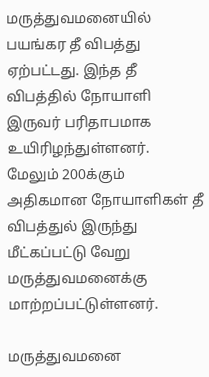மருத்துவமனையில் பயங்கர தீ விபத்து ஏற்பட்டது. இந்த தீ விபத்தில் நோயாளி இருவர் பரிதாபமாக உயிரிழந்துள்ளனர். மேலும் 200க்கும் அதிகமான நோயாளிகள் தீ விபத்துல் இருந்து மீட்கப்பட்டு வேறு மருத்துவமனைக்கு மாற்றப்பட்டுள்ளனர்.

மருத்துவமனை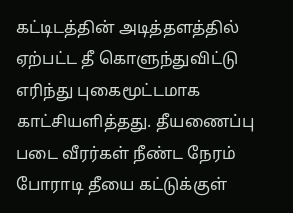கட்டிடத்தின் அடித்தளத்தில் ஏற்பட்ட தீ கொளுந்துவிட்டு எரிந்து புகைமூட்டமாக காட்சியளித்தது. தீயணைப்பு படை வீரர்கள் நீண்ட நேரம் போராடி தீயை கட்டுக்குள்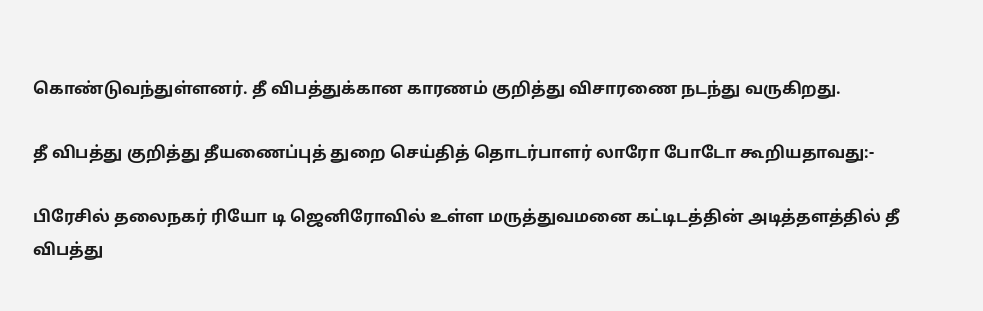கொண்டுவந்துள்ளனர். தீ விபத்துக்கான காரணம் குறித்து விசாரணை நடந்து வருகிறது.

தீ விபத்து குறித்து தீயணைப்புத் துறை செய்தித் தொடர்பாளர் லாரோ போடோ கூறியதாவது:-

பிரேசில் தலைநகர் ரியோ டி ஜெனிரோவில் உள்ள மருத்துவமனை கட்டிடத்தின் அடித்தளத்தில் தீ விபத்து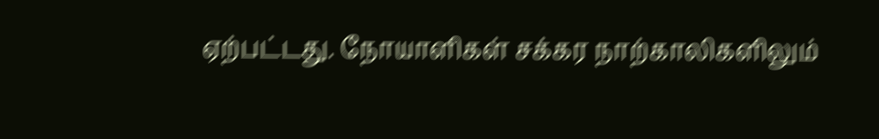ஏற்பட்டது. நோயாளிகள் சக்கர நாற்காலிகளிலும்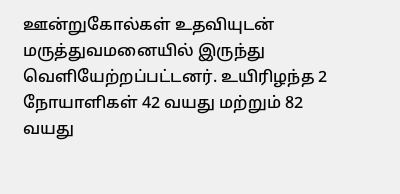ஊன்றுகோல்கள் உதவியுடன் மருத்துவமனையில் இருந்து வெளியேற்றப்பட்டனர். உயிரிழந்த 2 நோயாளிகள் 42 வயது மற்றும் 82 வயது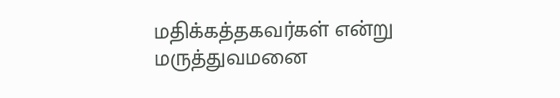மதிக்கத்தகவர்கள் என்று மருத்துவமனை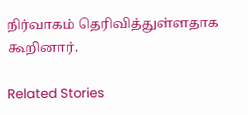நிர்வாகம் தெரிவித்துள்ளதாக கூறினார்.

Related Stories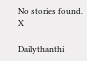No stories found.
X

Dailythanthi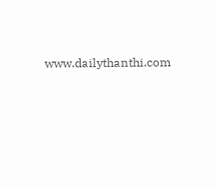www.dailythanthi.com